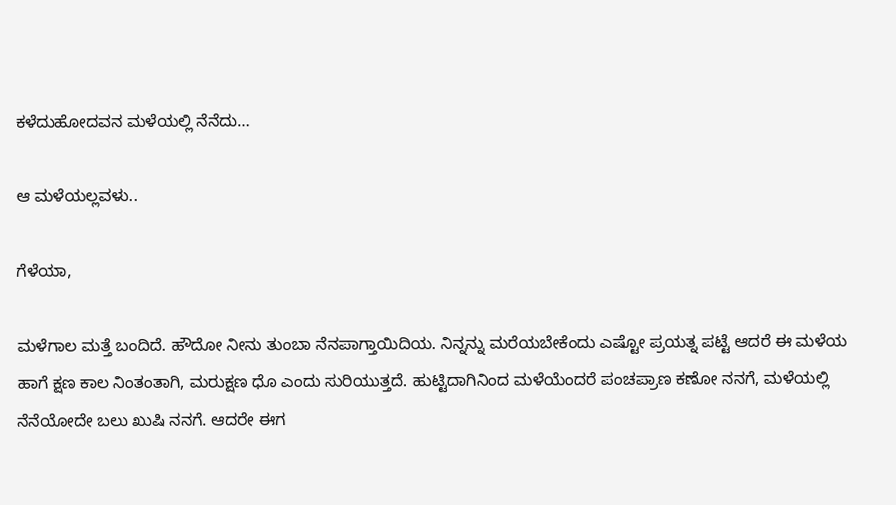ಕಳೆದುಹೋದವನ ಮಳೆಯಲ್ಲಿ ನೆನೆದು…

ಆ ಮಳೆಯಲ್ಲವಳು..

ಗೆಳೆಯಾ,

ಮಳೆಗಾಲ ಮತ್ತೆ ಬಂದಿದೆ. ಹೌದೋ ನೀನು ತುಂಬಾ ನೆನಪಾಗ್ತಾಯಿದಿಯ. ನಿನ್ನನ್ನು ಮರೆಯಬೇಕೆಂದು ಎಷ್ಟೋ ಪ್ರಯತ್ನ ಪಟ್ಟೆ ಆದರೆ ಈ ಮಳೆಯ ಹಾಗೆ ಕ್ಷಣ ಕಾಲ ನಿಂತಂತಾಗಿ, ಮರುಕ್ಷಣ ಧೊ ಎಂದು ಸುರಿಯುತ್ತದೆ. ಹುಟ್ಟಿದಾಗಿನಿಂದ ಮಳೆಯೆಂದರೆ ಪಂಚಪ್ರಾಣ ಕಣೋ ನನಗೆ, ಮಳೆಯಲ್ಲಿ ನೆನೆಯೋದೇ ಬಲು ಖುಷಿ ನನಗೆ. ಆದರೇ ಈಗ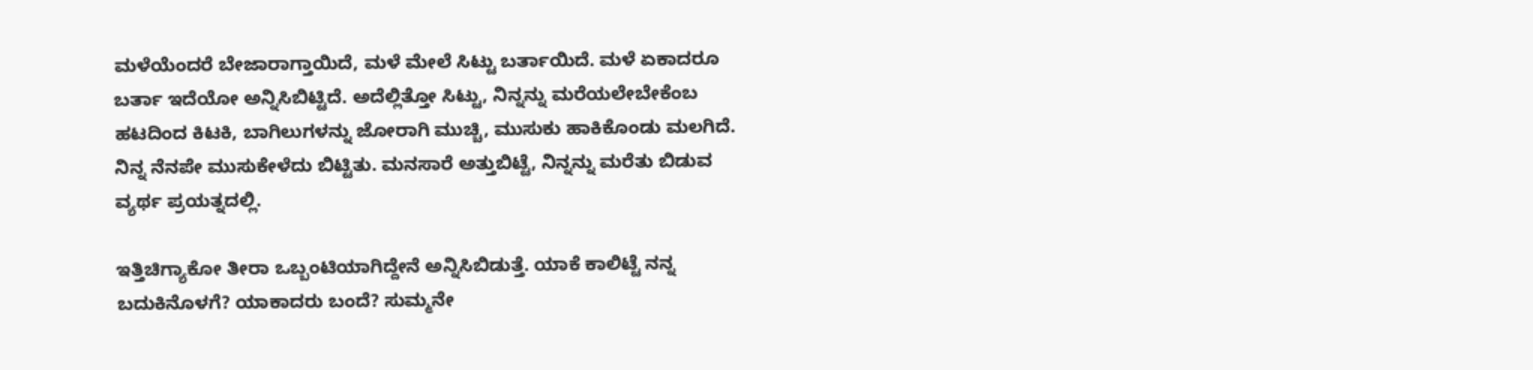ಮಳೆಯೆಂದರೆ ಬೇಜಾರಾಗ್ತಾಯಿದೆ, ಮಳೆ ಮೇಲೆ ಸಿಟ್ಟು ಬರ್ತಾಯಿದೆ. ಮಳೆ ಏಕಾದರೂ ಬರ್ತಾ ಇದೆಯೋ ಅನ್ನಿಸಿಬಿಟ್ಟಿದೆ. ಅದೆಲ್ಲಿತ್ತೋ ಸಿಟ್ಟು, ನಿನ್ನನ್ನು ಮರೆಯಲೇಬೇಕೆಂಬ ಹಟದಿಂದ ಕಿಟಕಿ, ಬಾಗಿಲುಗಳನ್ನು ಜೋರಾಗಿ ಮುಚ್ಚಿ, ಮುಸುಕು ಹಾಕಿಕೊಂಡು ಮಲಗಿದೆ. ನಿನ್ನ ನೆನಪೇ ಮುಸುಕೇಳೆದು ಬಿಟ್ಟಿತು. ಮನಸಾರೆ ಅತ್ತುಬಿಟ್ಟೆ, ನಿನ್ನನ್ನು ಮರೆತು ಬಿಡುವ ವ್ಯರ್ಥ ಪ್ರಯತ್ನದಲ್ಲಿ.

ಇತ್ತಿಚಿಗ್ಯಾಕೋ ತೀರಾ ಒಬ್ಬಂಟಿಯಾಗಿದ್ದೇನೆ ಅನ್ನಿಸಿಬಿಡುತ್ತೆ. ಯಾಕೆ ಕಾಲಿಟ್ಟೆ ನನ್ನ ಬದುಕಿನೊಳಗೆ? ಯಾಕಾದರು ಬಂದೆ? ಸುಮ್ಮನೇ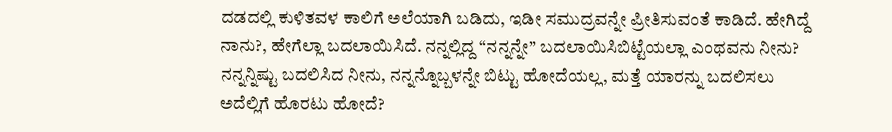ದಡದಲ್ಲಿ ಕುಳಿತವಳ ಕಾಲಿಗೆ ಅಲೆಯಾಗಿ ಬಡಿದು, ಇಡೀ ಸಮುದ್ರವನ್ನೇ ಪ್ರೀತಿಸುವಂತೆ ಕಾಡಿದೆ. ಹೇಗಿದ್ದೆ ನಾನು?, ಹೇಗೆಲ್ಲಾ ಬದಲಾಯಿಸಿದೆ. ನನ್ನಲ್ಲಿದ್ದ “ನನ್ನನ್ನೇ” ಬದಲಾಯಿಸಿಬಿಟ್ಟೆಯಲ್ಲಾ ಎಂಥವನು ನೀನು? ನನ್ನನ್ನಿಷ್ಟು ಬದಲಿಸಿದ ನೀನು, ನನ್ನನ್ನೊಬ್ಬಳನ್ನೇ ಬಿಟ್ಟು ಹೋದೆಯಲ್ಲ, ಮತ್ತೆ ಯಾರನ್ನು ಬದಲಿಸಲು ಅದೆಲ್ಲಿಗೆ ಹೊರಟು ಹೋದೆ?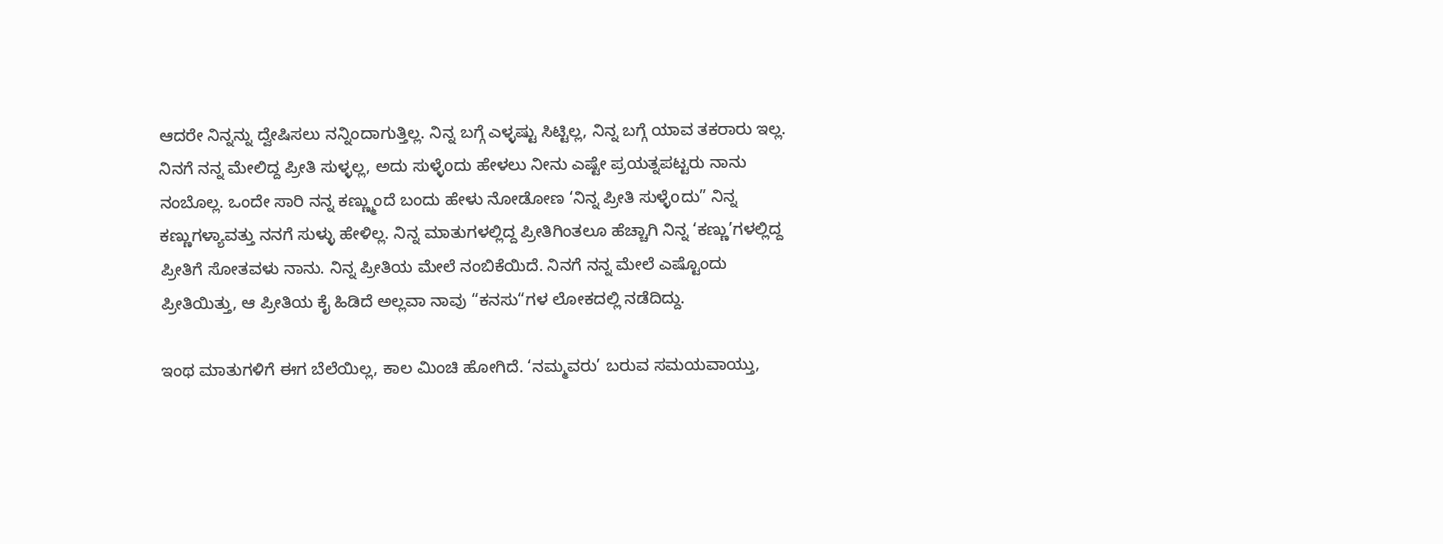ಆದರೇ ನಿನ್ನನ್ನು ದ್ವೇಷಿಸಲು ನನ್ನಿಂದಾಗುತ್ತಿಲ್ಲ. ನಿನ್ನ ಬಗ್ಗೆ ಎಳ್ಳಷ್ಟು ಸಿಟ್ಟಿಲ್ಲ, ನಿನ್ನ ಬಗ್ಗೆ ಯಾವ ತಕರಾರು ಇಲ್ಲ. ನಿನಗೆ ನನ್ನ ಮೇಲಿದ್ದ ಪ್ರೀತಿ ಸುಳ್ಳಲ್ಲ, ಅದು ಸುಳ್ಳೆoದು ಹೇಳಲು ನೀನು ಎಷ್ಟೇ ಪ್ರಯತ್ನಪಟ್ಟರು ನಾನು ನಂಬೊಲ್ಲ. ಒಂದೇ ಸಾರಿ ನನ್ನ ಕಣ್ಣ್ಮುಂದೆ ಬಂದು ಹೇಳು ನೋಡೋಣ ‘ನಿನ್ನ ಪ್ರೀತಿ ಸುಳ್ಳೆoದು” ನಿನ್ನ ಕಣ್ಣುಗಳ್ಯಾವತ್ತು ನನಗೆ ಸುಳ್ಳು ಹೇಳಿಲ್ಲ. ನಿನ್ನ ಮಾತುಗಳಲ್ಲಿದ್ದ ಪ್ರೀತಿಗಿಂತಲೂ ಹೆಚ್ಚಾಗಿ ನಿನ್ನ ‘ಕಣ್ಣು’ಗಳಲ್ಲಿದ್ದ ಪ್ರೀತಿಗೆ ಸೋತವಳು ನಾನು. ನಿನ್ನ ಪ್ರೀತಿಯ ಮೇಲೆ ನಂಬಿಕೆಯಿದೆ. ನಿನಗೆ ನನ್ನ ಮೇಲೆ ಎಷ್ಟೊಂದು ಪ್ರೀತಿಯಿತ್ತು, ಆ ಪ್ರೀತಿಯ ಕೈ ಹಿಡಿದೆ ಅಲ್ಲವಾ ನಾವು “ಕನಸು“ಗಳ ಲೋಕದಲ್ಲಿ ನಡೆದಿದ್ದು.

ಇಂಥ ಮಾತುಗಳಿಗೆ ಈಗ ಬೆಲೆಯಿಲ್ಲ, ಕಾಲ ಮಿಂಚಿ ಹೋಗಿದೆ. ‘ನಮ್ಮವರು’ ಬರುವ ಸಮಯವಾಯ್ತು,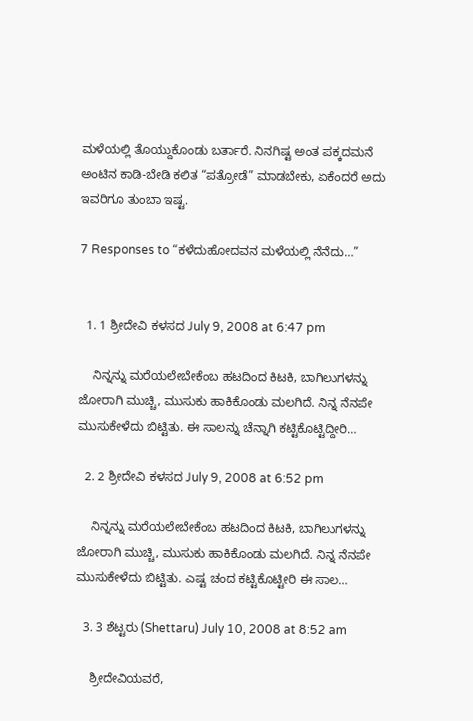ಮಳೆಯಲ್ಲಿ ತೊಯ್ದುಕೊಂಡು ಬರ್ತಾರೆ. ನಿನಗಿಷ್ಟ ಅಂತ ಪಕ್ಕದಮನೆ ಅಂಟಿನ ಕಾಡಿ-ಬೇಡಿ ಕಲಿತ “ಪತ್ರೋಡೆ” ಮಾಡಬೇಕು, ಏಕೆಂದರೆ ಅದು ಇವರಿಗೂ ತುಂಬಾ ಇಷ್ಟ.

7 Responses to “ಕಳೆದುಹೋದವನ ಮಳೆಯಲ್ಲಿ ನೆನೆದು…”


  1. 1 ಶ್ರೀದೇವಿ ಕಳಸದ July 9, 2008 at 6:47 pm

    ನಿನ್ನನ್ನು ಮರೆಯಲೇಬೇಕೆಂಬ ಹಟದಿಂದ ಕಿಟಕಿ, ಬಾಗಿಲುಗಳನ್ನು ಜೋರಾಗಿ ಮುಚ್ಚಿ, ಮುಸುಕು ಹಾಕಿಕೊಂಡು ಮಲಗಿದೆ. ನಿನ್ನ ನೆನಪೇ ಮುಸುಕೇಳೆದು ಬಿಟ್ಟಿತು. ಈ ಸಾಲನ್ನು ಚೆನ್ನಾಗಿ ಕಟ್ಟಿಕೊಟ್ಟಿದ್ದೀರಿ…

  2. 2 ಶ್ರೀದೇವಿ ಕಳಸದ July 9, 2008 at 6:52 pm

    ನಿನ್ನನ್ನು ಮರೆಯಲೇಬೇಕೆಂಬ ಹಟದಿಂದ ಕಿಟಕಿ, ಬಾಗಿಲುಗಳನ್ನು ಜೋರಾಗಿ ಮುಚ್ಚಿ, ಮುಸುಕು ಹಾಕಿಕೊಂಡು ಮಲಗಿದೆ. ನಿನ್ನ ನೆನಪೇ ಮುಸುಕೇಳೆದು ಬಿಟ್ಟಿತು. ಎಷ್ಟ ಚಂದ ಕಟ್ಟಿಕೊಟ್ಟೀರಿ ಈ ಸಾಲ…

  3. 3 ಶೆಟ್ಟರು (Shettaru) July 10, 2008 at 8:52 am

    ಶ್ರೀದೇವಿಯವರೆ,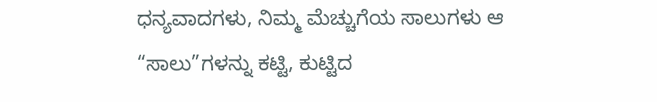ಧನ್ಯವಾದಗಳು, ನಿಮ್ಮ ಮೆಚ್ಚುಗೆಯ ಸಾಲುಗಳು ಆ “ಸಾಲು”ಗಳನ್ನು ಕಟ್ಟಿ, ಕುಟ್ಟಿದ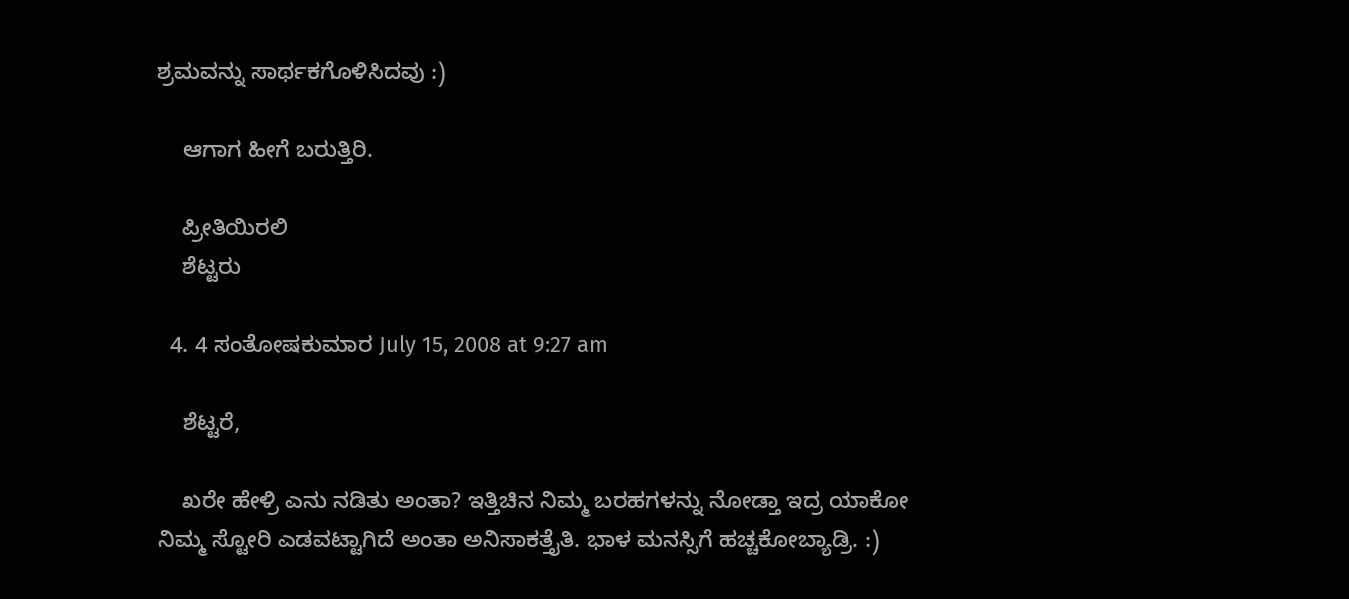ಶ್ರಮವನ್ನು ಸಾರ್ಥಕಗೊಳಿಸಿದವು :)

    ಆಗಾಗ ಹೀಗೆ ಬರುತ್ತಿರಿ.

    ಪ್ರೀತಿಯಿರಲಿ
    ಶೆಟ್ಟರು

  4. 4 ಸಂತೋಷಕುಮಾರ July 15, 2008 at 9:27 am

    ಶೆಟ್ಟರೆ,

    ಖರೇ ಹೇಳ್ರಿ ಎನು ನಡಿತು ಅಂತಾ? ಇತ್ತಿಚಿನ ನಿಮ್ಮ ಬರಹಗಳನ್ನು ನೋಡ್ತಾ ಇದ್ರ ಯಾಕೋ ನಿಮ್ಮ ಸ್ಟೋರಿ ಎಡವಟ್ಟಾಗಿದೆ ಅಂತಾ ಅನಿಸಾಕತ್ತೈತಿ. ಭಾಳ ಮನಸ್ಸಿಗೆ ಹಚ್ಚಕೋಬ್ಯಾಡ್ರಿ. :)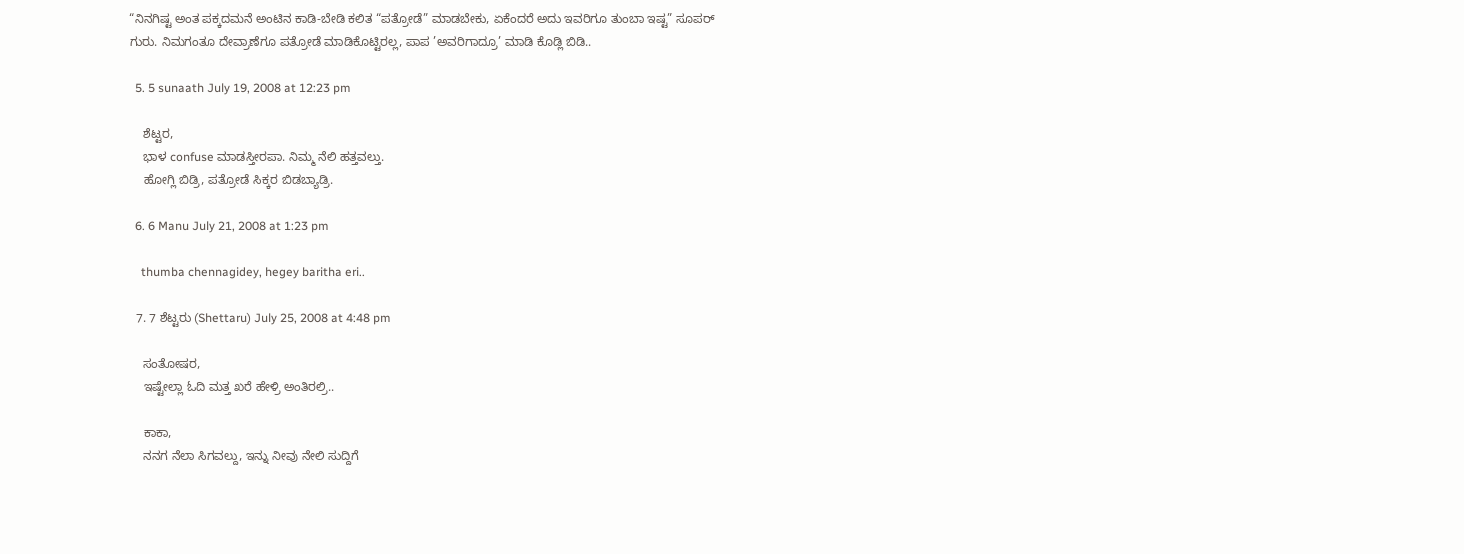“ನಿನಗಿಷ್ಟ ಅಂತ ಪಕ್ಕದಮನೆ ಅಂಟಿನ ಕಾಡಿ-ಬೇಡಿ ಕಲಿತ “ಪತ್ರೋಡೆ” ಮಾಡಬೇಕು, ಏಕೆಂದರೆ ಅದು ಇವರಿಗೂ ತುಂಬಾ ಇಷ್ಟ” ಸೂಪರ್ ಗುರು. ನಿಮಗಂತೂ ದೇವ್ರಾಣೆಗೂ ಪತ್ರೋಡೆ ಮಾಡಿಕೊಟ್ಟಿರಲ್ಲ, ಪಾಪ ’ಅವರಿಗಾದ್ರೂ’ ಮಾಡಿ ಕೊಡ್ಲಿ ಬಿಡಿ..

  5. 5 sunaath July 19, 2008 at 12:23 pm

    ಶೆಟ್ಟರ,
    ಭಾಳ confuse ಮಾಡಸ್ತೀರಪಾ. ನಿಮ್ಮ ನೆಲಿ ಹತ್ತವಲ್ತು.
    ಹೋಗ್ಲಿ ಬಿಡ್ರಿ, ಪತ್ರೋಡೆ ಸಿಕ್ಕರ ಬಿಡಬ್ಯಾಡ್ರಿ.

  6. 6 Manu July 21, 2008 at 1:23 pm

    thumba chennagidey, hegey baritha eri..

  7. 7 ಶೆಟ್ಟರು (Shettaru) July 25, 2008 at 4:48 pm

    ಸಂತೋಷರ,
    ಇಷ್ಟೇಲ್ಲಾ ಓದಿ ಮತ್ತ ಖರೆ ಹೇಳ್ರಿ ಅಂತಿರಲ್ರಿ..

    ಕಾಕಾ,
    ನನಗ ನೆಲಾ ಸಿಗವಲ್ದು, ಇನ್ನು ನೀವು ನೇಲಿ ಸುದ್ದಿಗೆ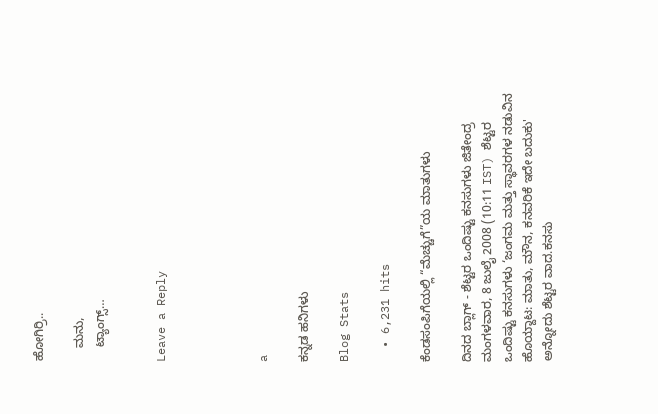ಹೋಗಿರ್ರಿ..

    ಮನು,
    ಟ್ಯಾಂಗ್ಸ್…


Leave a Reply




a

ಕನ್ನಡ ಹನಿಗಳು

Blog Stats

  • 6,231 hits

ಕೆಂಡಸಂಪಿಗೆಯಲ್ಲಿ “ಮೆಚ್ಚುಗೆ”ಯ ಮಾತುಗಳು

ದಿನದ ಬ್ಲಾಗ್ - ಶೆಟ್ಟರ ಒಂದಿಷ್ಟು ಕನಸುಗಳು ಜಿತೇಂದ್ರ ಮಂಗಳವಾರ, 8 ಜುಲೈ 2008 (10:11 IST) ಶೆಟ್ಟರ ಒಂದಿಷ್ಟು ಕನಸುಗಳು ‘ಜಂಗಮ ಮತ್ತು ಸ್ಥಾವರಗಳ ನಡುವಿನ ಹೊಯ್ದಾಟ: ಮಾತು, ಮೌನ, ಕನವರಿಕೆ ಇದೇ ಬದುಕು' ಅನ್ನೋದು ಶೆಟ್ಟರ ವಾದ.ಕನಸು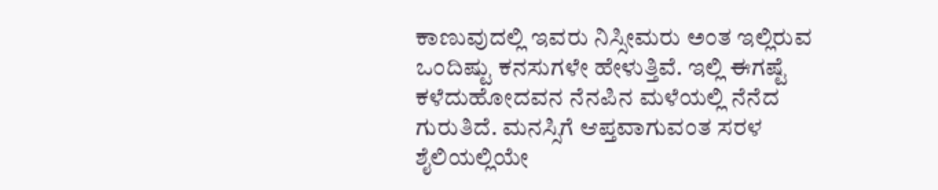ಕಾಣುವುದಲ್ಲಿ ಇವರು ನಿಸ್ಸೀಮರು ಅಂತ ಇಲ್ಲಿರುವ ಒಂದಿಷ್ಟು ಕನಸುಗಳೇ ಹೇಳುತ್ತಿವೆ. ಇಲ್ಲಿ ಈಗಷ್ಟೆ ಕಳೆದುಹೋದವನ ನೆನಪಿನ ಮಳೆಯಲ್ಲಿ ನೆನೆದ ಗುರುತಿದೆ. ಮನಸ್ಸಿಗೆ ಆಪ್ತವಾಗುವಂತ ಸರಳ ಶೈಲಿಯಲ್ಲಿಯೇ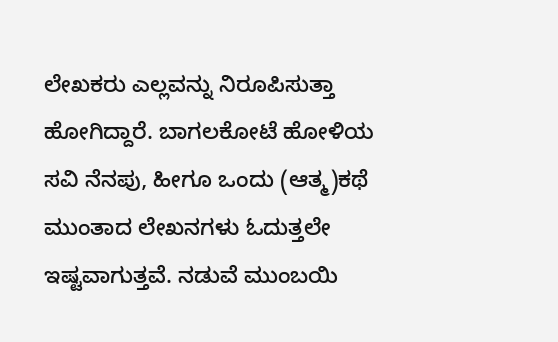ಲೇಖಕರು ಎಲ್ಲವನ್ನು ನಿರೂಪಿಸುತ್ತಾ ಹೋಗಿದ್ದಾರೆ. ಬಾಗಲಕೋಟೆ ಹೋಳಿಯ ಸವಿ ನೆನಪು, ಹೀಗೂ ಒಂದು (ಆತ್ಮ)ಕಥೆ ಮುಂತಾದ ಲೇಖನಗಳು ಓದುತ್ತಲೇ ಇಷ್ಟವಾಗುತ್ತವೆ. ನಡುವೆ ಮುಂಬಯಿ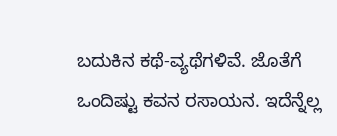ಬದುಕಿನ ಕಥೆ-ವ್ಯಥೆಗಳಿವೆ. ಜೊತೆಗೆ ಒಂದಿಷ್ಟು ಕವನ ರಸಾಯನ. ಇದೆನ್ನೆಲ್ಲ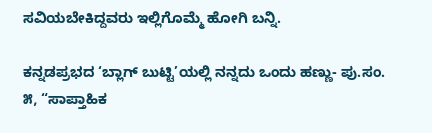ಸವಿಯಬೇಕಿದ್ದವರು ಇಲ್ಲಿಗೊಮ್ಮೆ ಹೋಗಿ ಬನ್ನಿ.

ಕನ್ನಡಪ್ರಭದ ‘ಬ್ಲಾಗ್ ಬುಟ್ಟಿ’ಯಲ್ಲಿ ನನ್ನದು ಒಂದು ಹಣ್ಣು- ಪು.ಸಂ. ೫, “ಸಾಪ್ತಾಹಿಕ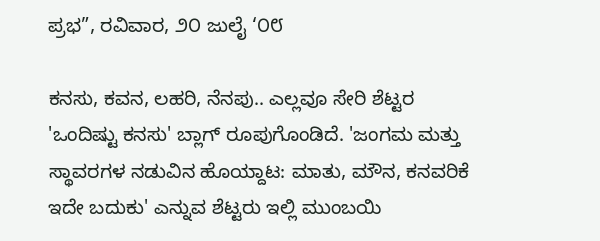ಪ್ರಭ”, ರವಿವಾರ, ೨೦ ಜುಲೈ ‘೦೮

ಕನಸು, ಕವನ, ಲಹರಿ, ನೆನಪು.. ಎಲ್ಲವೂ ಸೇರಿ ಶೆಟ್ಟರ 'ಒಂದಿಷ್ಟು ಕನಸು' ಬ್ಲಾಗ್ ರೂಪುಗೊಂಡಿದೆ. 'ಜಂಗಮ ಮತ್ತು ಸ್ಥಾವರಗಳ ನಡುವಿನ ಹೊಯ್ದಾಟ: ಮಾತು, ಮೌನ, ಕನವರಿಕೆ ಇದೇ ಬದುಕು' ಎನ್ನುವ ಶೆಟ್ಟರು ಇಲ್ಲಿ ಮುಂಬಯಿ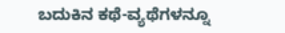ಬದುಕಿನ ಕಥೆ-ವ್ಯಥೆಗಳನ್ನೂ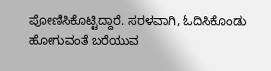ಪೋಣಿಸಿಕೊಟ್ಟಿದ್ದಾರೆ. ಸರಳವಾಗಿ, ಓದಿಸಿಕೊಂಡು ಹೋಗುವಂತೆ ಬರೆಯುವ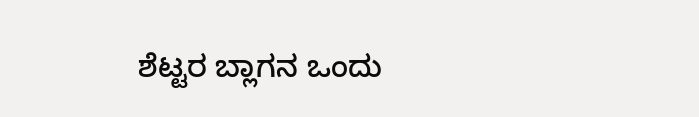ಶೆಟ್ಟರ ಬ್ಲಾಗನ ಒಂದು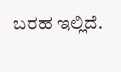ಬರಹ ಇಲ್ಲಿದೆ.